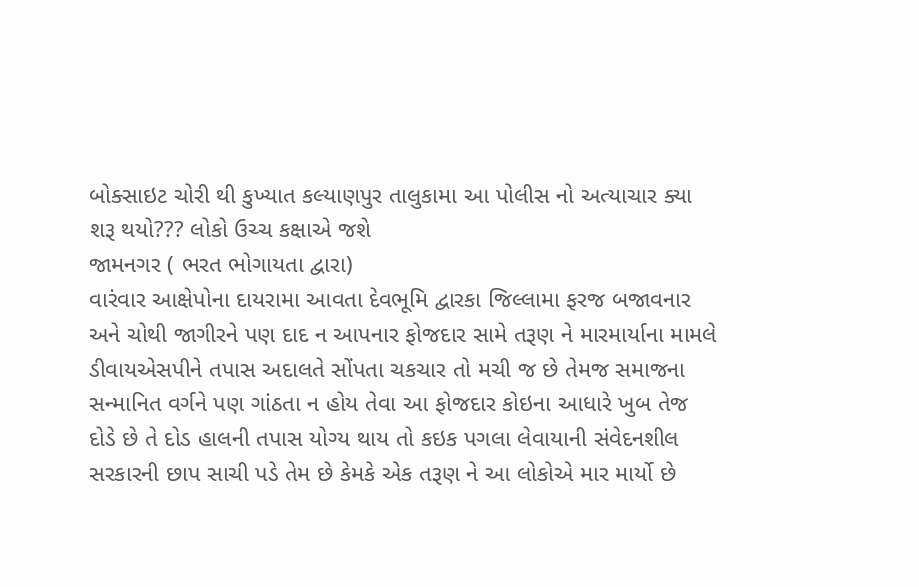બોક્સાઇટ ચોરી થી કુખ્યાત કલ્યાણપુર તાલુકામા આ પોલીસ નો અત્યાચાર ક્યા શરૂ થયો??? લોકો ઉચ્ચ કક્ષાએ જશે
જામનગર ( ભરત ભોગાયતા દ્વારા)
વારંવાર આક્ષેપોના દાયરામા આવતા દેવભૂમિ દ્વારકા જિલ્લામા ફરજ બજાવનાર અને ચોથી જાગીરને પણ દાદ ન આપનાર ફોજદાર સામે તરૂણ ને મારમાર્યાના મામલે ડીવાયએસપીને તપાસ અદાલતે સોંપતા ચકચાર તો મચી જ છે તેમજ સમાજના સન્માનિત વર્ગને પણ ગાંઠતા ન હોય તેવા આ ફોજદાર કોઇના આધારે ખુબ તેજ દોડે છે તે દોડ હાલની તપાસ યોગ્ય થાય તો કઇક પગલા લેવાયાની સંવેદનશીલ સરકારની છાપ સાચી પડે તેમ છે કેમકે એક તરૂણ ને આ લોકોએ માર માર્યો છે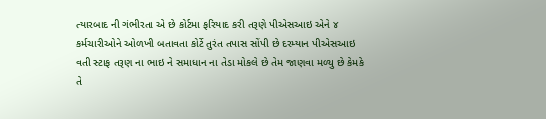ત્યારબાદ ની ગંભીરતા એ છે કોર્ટમા ફરિયાદ કરી તરૂણે પીએસઆઇ એને ૪ કર્મચારીઓને ઓળખી બતાવતા કોર્ટે તુરંત તપાસ સોંપી છે દરમ્યાન પીએસઆઇ વતી સ્ટાફ તરૂણ ના ભાઇ ને સમાધાન ના તેડા મોકલે છે તેમ જાણવા મળ્યુ છે કેમકે તે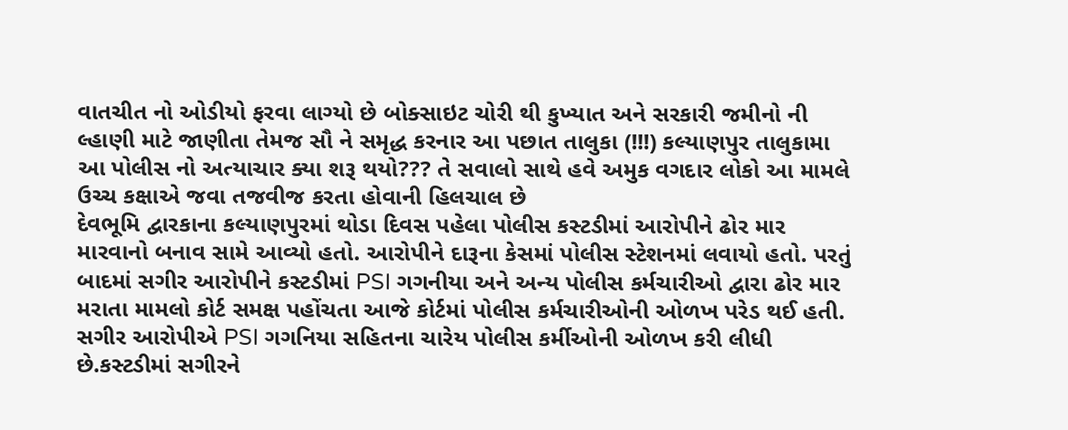વાતચીત નો ઓડીયો ફરવા લાગ્યો છે બોક્સાઇટ ચોરી થી કુખ્યાત અને સરકારી જમીનો ની લ્હાણી માટે જાણીતા તેમજ સૌ ને સમૃદ્ધ કરનાર આ પછાત તાલુકા (!!!) કલ્યાણપુર તાલુકામા આ પોલીસ નો અત્યાચાર ક્યા શરૂ થયો??? તે સવાલો સાથે હવે અમુક વગદાર લોકો આ મામલે ઉચ્ચ કક્ષાએ જવા તજવીજ કરતા હોવાની હિલચાલ છે
દેવભૂમિ દ્વારકાના કલ્યાણપુરમાં થોડા દિવસ પહેલા પોલીસ કસ્ટડીમાં આરોપીને ઢોર માર મારવાનો બનાવ સામે આવ્યો હતો. આરોપીને દારૂના કેસમાં પોલીસ સ્ટેશનમાં લવાયો હતો. પરતું બાદમાં સગીર આરોપીને કસ્ટડીમાં PSI ગગનીયા અને અન્ય પોલીસ કર્મચારીઓ દ્વારા ઢોર માર મરાતા મામલો કોર્ટ સમક્ષ પહોંચતા આજે કોર્ટમાં પોલીસ કર્મચારીઓની ઓળખ પરેડ થઈ હતી.
સગીર આરોપીએ PSI ગગનિયા સહિતના ચારેય પોલીસ કર્મીઓની ઓળખ કરી લીધી છે.કસ્ટડીમાં સગીરને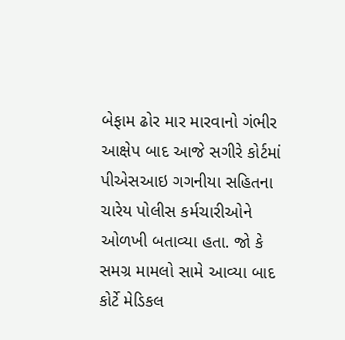બેફામ ઢોર માર મારવાનો ગંભીર આક્ષેપ બાદ આજે સગીરે કોર્ટમાં પીએસઆઇ ગગનીયા સહિતના ચારેય પોલીસ કર્મચારીઓને ઓળખી બતાવ્યા હતા. જો કે સમગ્ર મામલો સામે આવ્યા બાદ કોર્ટે મેડિકલ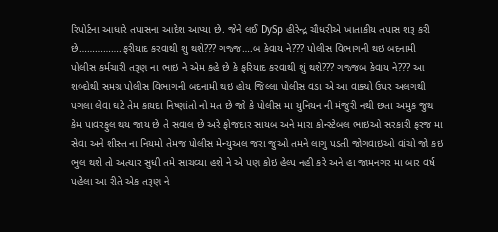રિપોર્ટના આધારે તપાસના આદેશ આપ્યા છે. જેને લઈ DySp હીરેન્દ્ર ચૌધરીએ ખાતાકીય તપાસ શરૂ કરી છે…………….ફરીયાદ કરવાથી શુ થશે??? ગજ્જ….બ કેવાય ને??? પોલીસ વિભાગની થઇ બદનામી
પોલીસ કર્મચારી તરૂણ ના ભાઇ ને એમ કહે છે કે ફરિયાદ કરવાથી શું થશે??? ગજ્જબ કેવાય ને??? આ શબ્દોથી સમગ્ર પોલીસ વિભાગની બદનામી થઇ હોય જિલ્લા પોલીસ વડા એ આ વાક્યો ઉપર અલગથી પગલા લેવા ઘટે તેમ કાયદા નિષ્ણાંતો નો મત છે જો કે પોલીસ મા યુનિયન ની મંજુરી નથી છતા અમુક જુથ કેમ પાવરફુલ થય જાય છે તે સવાલ છે અરે ફોજદાર સાયબ અને મારા કોન્સ્ટેબલ ભાઇઓ સરકારી ફરજ મા સેવા અને શીસ્ત ના નિયમો તેમજ પોલીસ મેન્યુઅલ જરા જુઓ તમને લાગુ પડતી જોગવાઇઓ વાંચો જો કઇ ભુલ થશે તો અત્યાર સુધી તમે સાચવ્યા હશે ને એ પણ કોઇ હેલ્પ નહી કરે અને હા જામનગર મા બાર વર્ષ પહેલા આ રીતે એક તરૂણ ને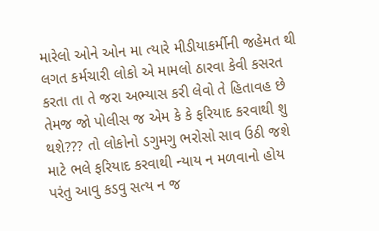મારેલો ઓને ઓન મા ત્યારે મીડીયાકર્મીની જહેમત થી લગત કર્મચારી લોકો એ મામલો ઠારવા કેવી કસરત કરતા તા તે જરા અભ્યાસ કરી લેવો તે હિતાવહ છે તેમજ જો પોલીસ જ એમ કે કે ફરિયાદ કરવાથી શુ થશે??? તો લોકોનો ડગુમગુ ભરોસો સાવ ઉઠી જશે માટે ભલે ફરિયાદ કરવાથી ન્યાય ન મળવાનો હોય પરંતુ આવુ કડવુ સત્ય ન જ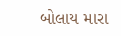બોલાય મારા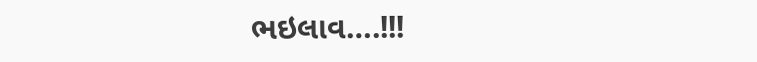ભઇલાવ….!!!